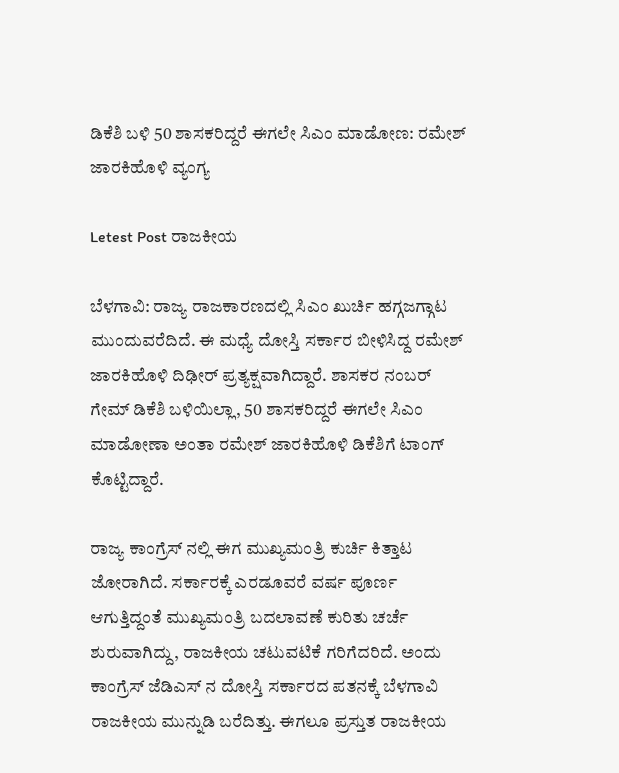ಡಿಕೆಶಿ ಬಳಿ 50 ಶಾಸಕರಿದ್ದರೆ ಈಗಲೇ ಸಿಎಂ ಮಾಡೋಣ: ರಮೇಶ್ ಜಾರಕಿಹೊಳಿ‌ ವ್ಯಂಗ್ಯ

Letest Post ರಾಜಕೀಯ

ಬೆಳಗಾವಿ: ರಾಜ್ಯ ರಾಜಕಾರಣದಲ್ಲಿ ಸಿಎಂ ಖುರ್ಚಿ ಹಗ್ಗಜಗ್ಗಾಟ ಮುಂದುವರೆದಿದೆ. ಈ ಮಧ್ಯೆ ದೋಸ್ತಿ ಸರ್ಕಾರ ಬೀಳಿಸಿದ್ದ ರಮೇಶ್ ಜಾರಕಿಹೊಳಿ‌ ದಿಢೀರ್ ಪ್ರತ್ಯಕ್ಷವಾಗಿದ್ದಾರೆ. ಶಾಸಕರ ನಂಬರ್ ಗೇಮ್ ಡಿಕೆಶಿ ಬಳಿಯಿಲ್ಲಾ, 50 ಶಾಸಕರಿದ್ದರೆ ಈಗಲೇ ಸಿಎಂ ಮಾಡೋಣಾ ಅಂತಾ ರಮೇಶ್ ಜಾರಕಿಹೊಳಿ‌ ಡಿಕೆಶಿಗೆ ಟಾಂಗ್ ಕೊಟ್ಟಿದ್ದಾರೆ.

ರಾಜ್ಯ ಕಾಂಗ್ರೆಸ್ ನಲ್ಲಿ ಈಗ ಮುಖ್ಯಮಂತ್ರಿ ಕುರ್ಚಿ ಕಿತ್ತಾಟ ಜೋರಾಗಿದೆ. ಸರ್ಕಾರಕ್ಕೆ ಎರಡೂವರೆ ವರ್ಷ ಪೂರ್ಣ ಆಗುತ್ತಿದ್ದಂತೆ ಮುಖ್ಯಮಂತ್ರಿ ಬದಲಾವಣೆ ಕುರಿತು ಚರ್ಚೆ ಶುರುವಾಗಿದ್ದು, ರಾಜಕೀಯ ಚಟುವಟಿಕೆ ಗರಿಗೆದರಿದೆ. ಅಂದು ಕಾಂಗ್ರೆಸ್ ಜೆಡಿಎಸ್ ನ‌ ದೋಸ್ತಿ ಸರ್ಕಾರದ ಪತನಕ್ಕೆ ಬೆಳಗಾವಿ ರಾಜಕೀಯ ಮುನ್ನುಡಿ ಬರೆದಿತ್ತು. ಈಗಲೂ ಪ್ರಸ್ತುತ ರಾಜಕೀಯ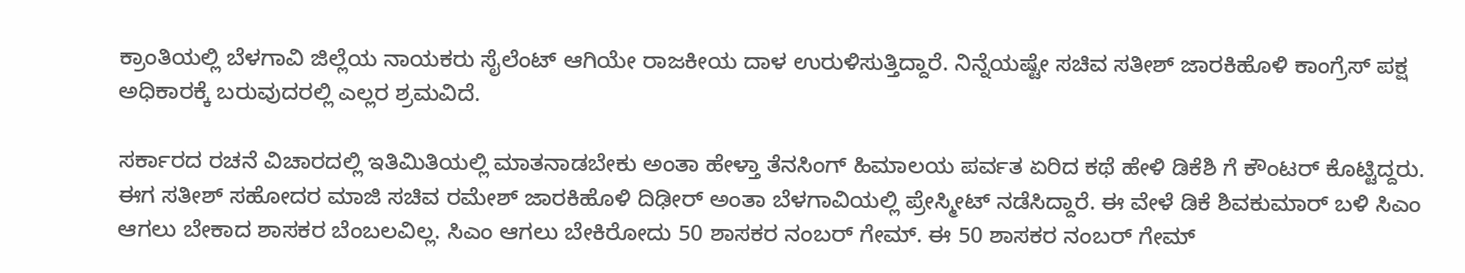ಕ್ರಾಂತಿಯಲ್ಲಿ ಬೆಳಗಾವಿ ಜಿಲ್ಲೆಯ ನಾಯಕರು ಸೈಲೆಂಟ್ ಆಗಿಯೇ ರಾಜಕೀಯ ದಾಳ ಉರುಳಿಸುತ್ತಿದ್ದಾರೆ. ನಿನ್ನೆಯಷ್ಟೇ ಸಚಿವ ಸತೀಶ್ ಜಾರಕಿಹೊಳಿ‌ ಕಾಂಗ್ರೆಸ್ ಪಕ್ಷ ಅಧಿಕಾರಕ್ಕೆ ಬರುವುದರಲ್ಲಿ ಎಲ್ಲರ ಶ್ರಮವಿದೆ.

ಸರ್ಕಾರದ ರಚನೆ ವಿಚಾರದಲ್ಲಿ ಇತಿಮಿತಿಯಲ್ಲಿ ಮಾತನಾಡಬೇಕು ಅಂತಾ ಹೇಳ್ತಾ ತೆನಸಿಂಗ್ ಹಿಮಾಲಯ ಪರ್ವತ ಏರಿದ ಕಥೆ ಹೇಳಿ ಡಿಕೆಶಿ ಗೆ ಕೌಂಟರ್ ಕೊಟ್ಟಿದ್ದರು. ಈಗ ಸತೀಶ್ ಸಹೋದರ ಮಾಜಿ ಸಚಿವ ರಮೇಶ್ ಜಾರಕಿಹೊಳಿ‌ ದಿಢೀರ್ ಅಂತಾ ಬೆಳಗಾವಿಯಲ್ಲಿ ಪ್ರೇಸ್ಮೀಟ್ ನಡೆಸಿದ್ದಾರೆ. ಈ ವೇಳೆ ಡಿಕೆ ಶಿವಕುಮಾರ್ ಬಳಿ ಸಿಎಂ ಆಗಲು ಬೇಕಾದ ಶಾಸಕರ ಬೆಂಬಲವಿಲ್ಲ. ಸಿಎಂ ಆಗಲು ಬೇಕಿರೋದು 50 ಶಾಸಕರ ನಂಬರ್ ಗೇಮ್. ಈ 50 ಶಾಸಕರ ನಂಬರ್ ಗೇಮ್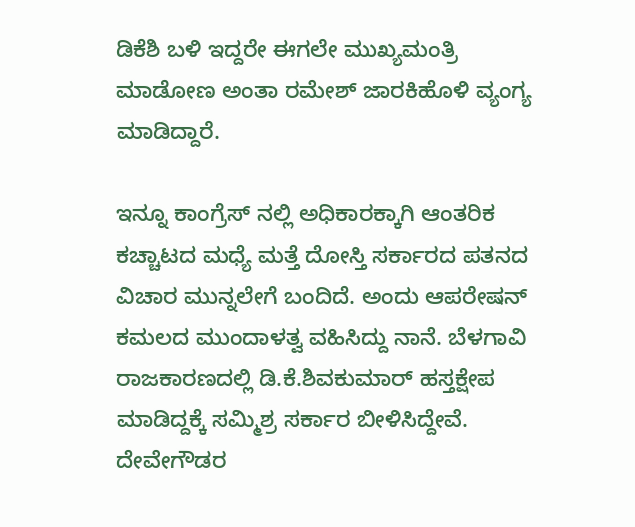ಡಿಕೆಶಿ ಬಳಿ ಇದ್ದರೇ ಈಗಲೇ ಮುಖ್ಯಮಂತ್ರಿ ಮಾಡೋಣ ಅಂತಾ ರಮೇಶ್ ಜಾರಕಿಹೊಳಿ‌ ವ್ಯಂಗ್ಯ ಮಾಡಿದ್ದಾರೆ.

ಇನ್ನೂ ಕಾಂಗ್ರೆಸ್ ನಲ್ಲಿ ಅಧಿಕಾರಕ್ಕಾಗಿ ಆಂತರಿಕ ಕಚ್ಚಾಟದ ಮಧ್ಯೆ ಮತ್ತೆ ದೋಸ್ತಿ ಸರ್ಕಾರದ ಪತನದ ವಿಚಾರ ಮುನ್ನಲೇಗೆ ಬಂದಿದೆ. ಅಂದು ಆಪರೇಷನ್ ಕಮಲದ ಮುಂದಾಳತ್ವ ವಹಿಸಿದ್ದು ನಾನೆ. ಬೆಳಗಾವಿ ರಾಜಕಾರಣದಲ್ಲಿ ಡಿ.ಕೆ.ಶಿವಕುಮಾರ್ ಹಸ್ತಕ್ಷೇಪ ಮಾಡಿದ್ದಕ್ಕೆ ಸಮ್ಮಿಶ್ರ ಸರ್ಕಾರ ಬೀಳಿಸಿದ್ದೇವೆ. ದೇವೇಗೌಡರ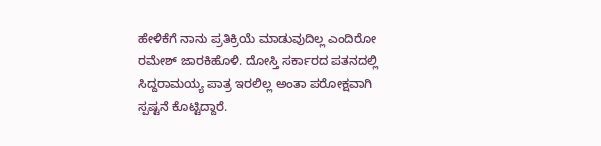ಹೇಳಿಕೆಗೆ ನಾನು ಪ್ರತಿಕ್ರಿಯೆ ಮಾಡುವುದಿಲ್ಲ ಎಂದಿರೋ‌ ರಮೇಶ್ ಜಾರಕಿಹೊಳಿ‌. ದೋಸ್ತಿ ಸರ್ಕಾರದ ಪತನದಲ್ಲಿ ಸಿದ್ದರಾಮಯ್ಯ ಪಾತ್ರ ಇರಲಿಲ್ಲ ಅಂತಾ ಪರೋಕ್ಷವಾಗಿ ಸ್ಪಷ್ಟನೆ ಕೊಟ್ಟಿದ್ದಾರೆ.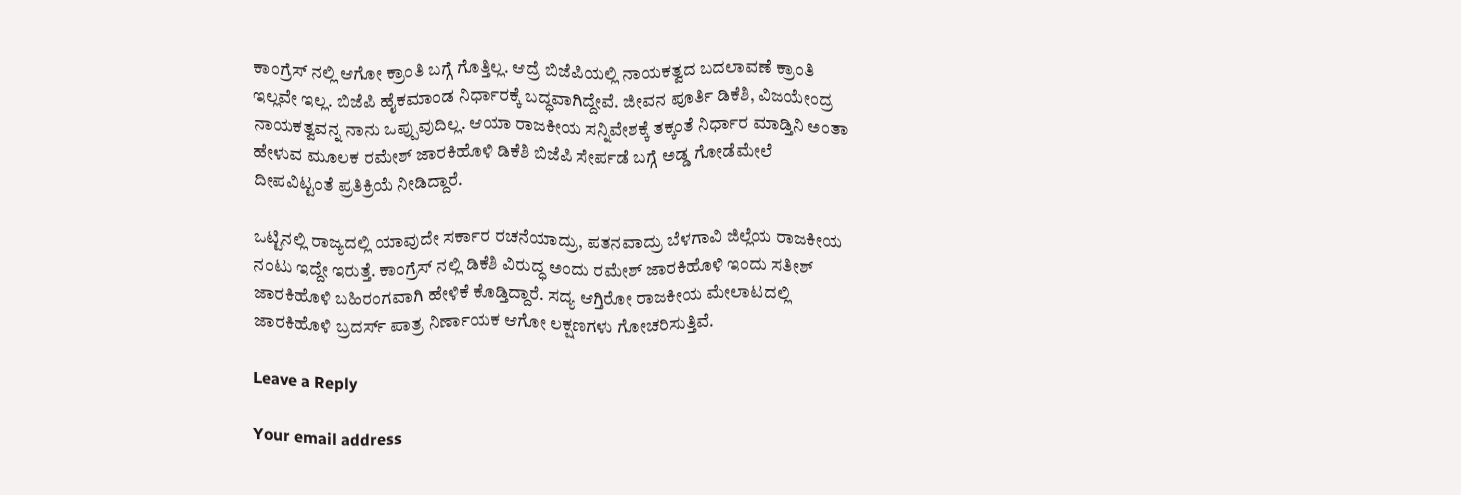ಕಾಂಗ್ರೆಸ್ ನಲ್ಲಿ ಆಗೋ ಕ್ರಾಂತಿ ಬಗ್ಗೆ ಗೊತ್ತಿಲ್ಲ. ಆದ್ರೆ ಬಿಜೆಪಿಯಲ್ಲಿ ನಾಯಕತ್ವದ ಬದಲಾವಣೆ ಕ್ರಾಂತಿ ಇಲ್ಲವೇ ಇಲ್ಲ. ಬಿಜೆಪಿ ಹೈಕಮಾಂಡ ನಿರ್ಧಾರಕ್ಕೆ ಬದ್ಧವಾಗಿದ್ದೇವೆ. ಜೀವನ ಪೂರ್ತಿ ಡಿಕೆಶಿ, ವಿಜಯೇಂದ್ರ ನಾಯಕತ್ವವನ್ನ ನಾನು‌ ಒಪ್ಪುವುದಿಲ್ಲ. ಆಯಾ ರಾಜಕೀಯ ಸನ್ನಿವೇಶಕ್ಕೆ ತಕ್ಕಂತೆ ನಿರ್ಧಾರ ಮಾಡ್ತಿನಿ ಅಂತಾ ಹೇಳುವ ಮೂಲಕ ರಮೇಶ್ ಜಾರಕಿಹೊಳಿ‌ ಡಿಕೆಶಿ ಬಿಜೆಪಿ ಸೇರ್ಪಡೆ ಬಗ್ಗೆ ಅಡ್ಡ ಗೋಡೆಮೇಲೆ ದೀಪವಿಟ್ಟಂತೆ ಪ್ರತಿಕ್ರಿಯೆ ನೀಡಿದ್ದಾರೆ.

ಒಟ್ಟಿನಲ್ಲಿ ರಾಜ್ಯದಲ್ಲಿ ಯಾವುದೇ ಸರ್ಕಾರ ರಚನೆಯಾದ್ರು, ಪತನವಾದ್ರು ಬೆಳಗಾವಿ ಜಿಲ್ಲೆಯ‌ ರಾಜಕೀಯ ನಂಟು ಇದ್ದೇ ಇರುತ್ತೆ. ಕಾಂಗ್ರೆಸ್ ‌ನಲ್ಲಿ‌ ಡಿಕೆಶಿ ವಿರುದ್ಧ ಅಂದು ರಮೇಶ್ ಜಾರಕಿಹೊಳಿ‌ ಇಂದು ಸತೀಶ್ ಜಾರಕಿಹೊಳಿ‌ ಬಹಿರಂಗವಾಗಿ ಹೇಳಿಕೆ ಕೊಡ್ತಿದ್ದಾರೆ. ಸದ್ಯ ಆಗ್ತಿರೋ ರಾಜಕೀಯ ಮೇಲಾಟದಲ್ಲಿ ಜಾರಕಿಹೊಳಿ‌ ಬ್ರದರ್ಸ್ ಪಾತ್ರ ನಿರ್ಣಾಯಕ ಆಗೋ ಲಕ್ಷಣಗಳು ಗೋಚರಿಸುತ್ತಿವೆ.

Leave a Reply

Your email address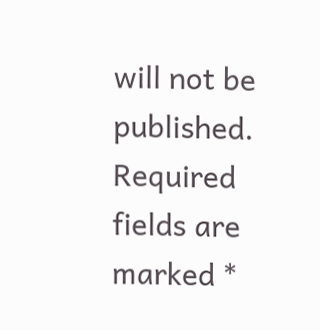will not be published. Required fields are marked *